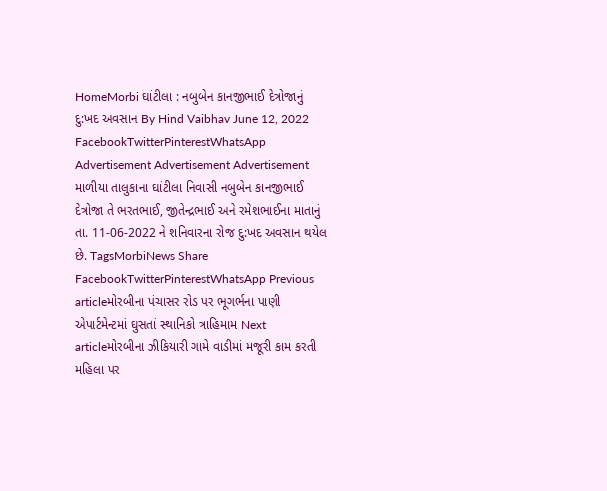HomeMorbi ઘાંટીલા : નબુબેન કાનજીભાઈ દેત્રોજાનું દુ:ખદ અવસાન By Hind Vaibhav June 12, 2022 FacebookTwitterPinterestWhatsApp Advertisement Advertisement Advertisement માળીયા તાલુકાના ઘાંટીલા નિવાસી નબુબેન કાનજીભાઈ દેત્રોજા તે ભરતભાઈ, જીતેન્દ્રભાઈ અને રમેશભાઈના માતાનું તા. 11-06-2022 ને શનિવારના રોજ દુ:ખદ અવસાન થયેલ છે. TagsMorbiNews Share FacebookTwitterPinterestWhatsApp Previous articleમોરબીના પંચાસર રોડ પર ભૂગર્ભના પાણી એપાર્ટમેન્ટમાં ઘુસતાં સ્થાનિકો ત્રાહિમામ Next articleમોરબીના ઝીકિયારી ગામે વાડીમાં મજૂરી કામ કરતી મહિલા પર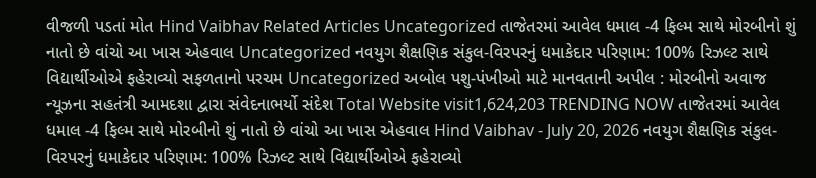વીજળી પડતાં મોત Hind Vaibhav Related Articles Uncategorized તાજેતરમાં આવેલ ધમાલ -4 ફિલ્મ સાથે મોરબીનો શું નાતો છે વાંચો આ ખાસ એહવાલ Uncategorized નવયુગ શૈક્ષણિક સંકુલ-વિરપરનું ધમાકેદાર પરિણામ: 100% રિઝલ્ટ સાથે વિદ્યાર્થીઓએ ફહેરાવ્યો સફળતાનો પરચમ Uncategorized અબોલ પશુ-પંખીઓ માટે માનવતાની અપીલ : મોરબીનો અવાજ ન્યૂઝના સહતંત્રી આમદશા દ્વારા સંવેદનાભર્યો સંદેશ Total Website visit1,624,203 TRENDING NOW તાજેતરમાં આવેલ ધમાલ -4 ફિલ્મ સાથે મોરબીનો શું નાતો છે વાંચો આ ખાસ એહવાલ Hind Vaibhav - July 20, 2026 નવયુગ શૈક્ષણિક સંકુલ-વિરપરનું ધમાકેદાર પરિણામ: 100% રિઝલ્ટ સાથે વિદ્યાર્થીઓએ ફહેરાવ્યો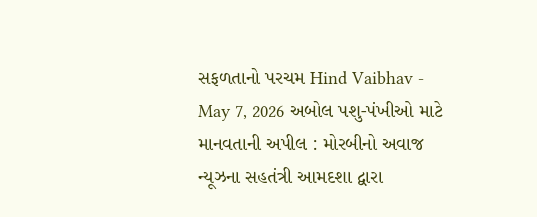સફળતાનો પરચમ Hind Vaibhav - May 7, 2026 અબોલ પશુ-પંખીઓ માટે માનવતાની અપીલ : મોરબીનો અવાજ ન્યૂઝના સહતંત્રી આમદશા દ્વારા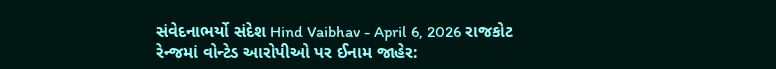સંવેદનાભર્યો સંદેશ Hind Vaibhav - April 6, 2026 રાજકોટ રેન્જમાં વોન્ટેડ આરોપીઓ પર ઈનામ જાહેર: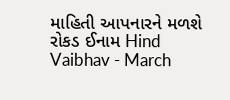માહિતી આપનારને મળશે રોકડ ઈનામ Hind Vaibhav - March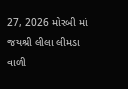27, 2026 મોરબી માં જયશ્રી લીલા લીમડા વાળી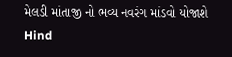મેલડી માંતાજી નો ભવ્ય નવરંગ માંડવો યોજાશે Hind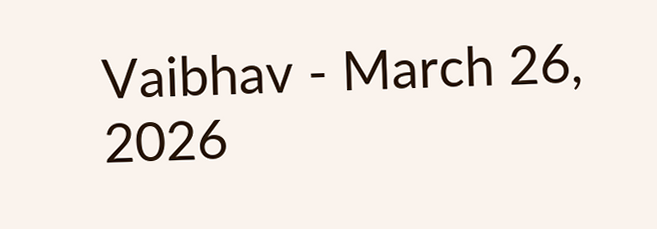Vaibhav - March 26, 2026